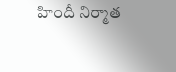హిందీ నిర్మాత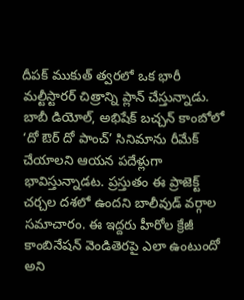దీపక్ ముకుత్ త్వరలో ఒక భారీ మల్టీస్టారర్ చిత్రాన్ని ప్లాన్ చేస్తున్నాడు. బాబీ డియోల్, అభిషేక్ బచ్చన్ కాంబోలో ‘దో ఔర్ దో పాంచ్’ సినిమాను రీమేక్ చేయాలని ఆయన పదేళ్లుగా భావిస్తున్నాడట. ప్రస్తుతం ఈ ప్రాజెక్ట్ చర్చల దశలో ఉందని బాలీవుడ్ వర్గాల సమాచారం. ఈ ఇద్దరు హీరోల క్రేజీ కాంబినేషన్ వెండితెరపై ఎలా ఉంటుందో అని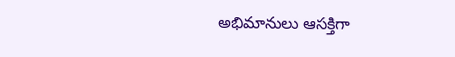అభిమానులు ఆసక్తిగా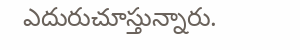ఎదురుచూస్తున్నారు.